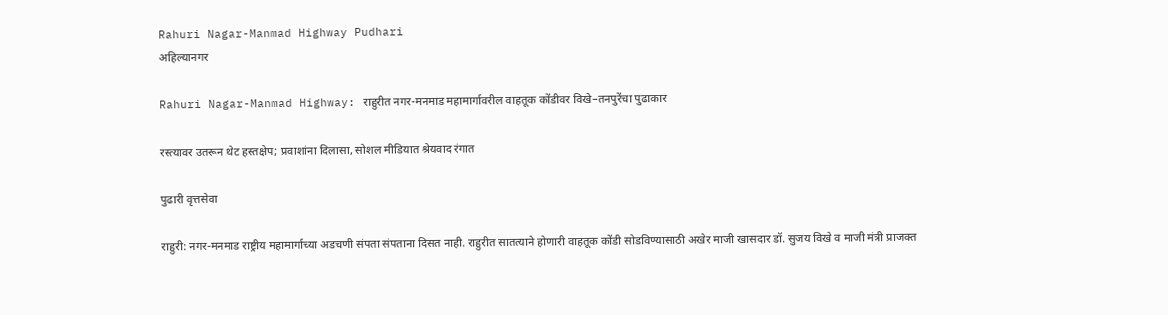Rahuri Nagar-Manmad Highway Pudhari
अहिल्यानगर

Rahuri Nagar-Manmad Highway: राहुरीत नगर-मनमाड महामार्गावरील वाहतूक कोंडीवर विखे–तनपुरेंचा पुढाकार

रस्त्यावर उतरून थेट हस्तक्षेप; प्रवाशांना दिलासा, सोशल मीडियात श्रेयवाद रंगात

पुढारी वृत्तसेवा

राहुरी: नगर-मनमाड राष्ट्रीय महामार्गाच्या अडचणी संपता संपताना दिसत नाही. राहुरीत सातत्याने होणारी वाहतूक कोंडी सोडविण्यासाठी अखेर माजी खासदार डॉ. सुजय विखे व माजी मंत्री प्राजक्त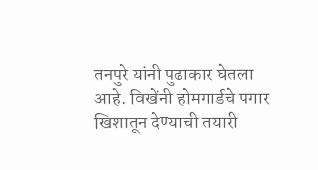तनपुरे यांनी पुढाकार घेतला आहे. विखेंनी होमगार्डचे पगार खिशातून देण्याची तयारी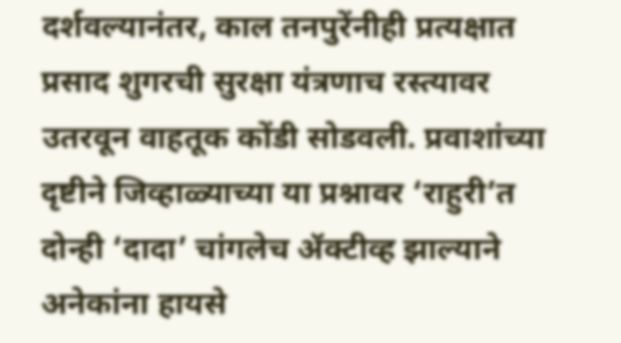दर्शवल्यानंतर, काल तनपुरेंनीही प्रत्यक्षात प्रसाद शुगरची सुरक्षा यंत्रणाच रस्त्यावर उतरवून वाहतूक कोंडी सोडवली. प्रवाशांच्या दृष्टीने जिव्हाळ्याच्या या प्रश्नावर ‌‘राहुरी‌’त दोन्ही ‌‘दादा‌’ चांगलेच ॲक्टीव्ह झाल्याने अनेकांना हायसे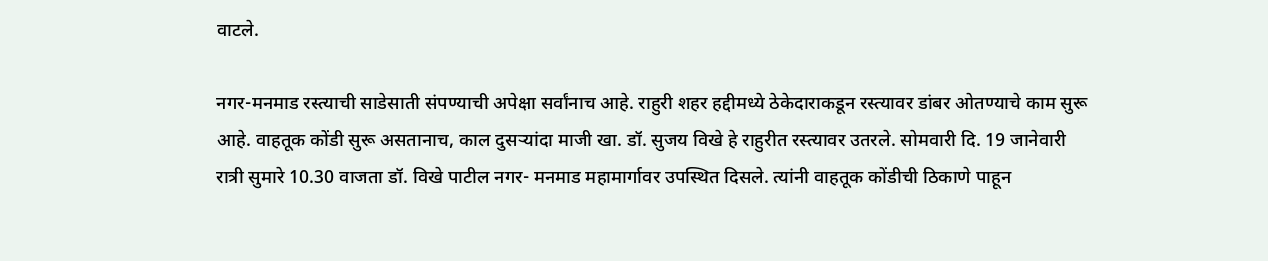वाटले.

नगर-मनमाड रस्त्याची साडेसाती संपण्याची अपेक्षा सर्वांनाच आहे. राहुरी शहर हद्दीमध्ये ठेकेदाराकडून रस्त्यावर डांबर ओतण्याचे काम सुरू आहे. वाहतूक कोंडी सुरू असतानाच, काल दुसऱ्यांदा माजी खा. डॉ. सुजय विखे हे राहुरीत रस्त्यावर उतरले. सोमवारी दि. 19 जानेवारी रात्री सुमारे 10.30 वाजता डॉ. विखे पाटील नगर- मनमाड महामार्गावर उपस्थित दिसले. त्यांनी वाहतूक कोंडीची ठिकाणे पाहून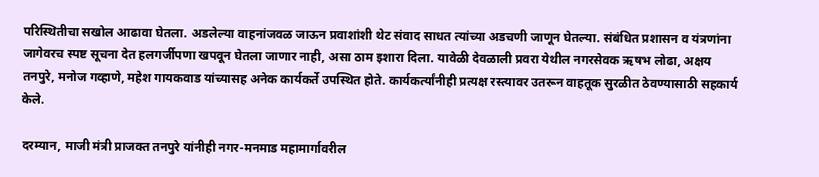परिस्थितीचा सखोल आढावा घेतला. अडलेल्या वाहनांजवळ जाऊन प्रवाशांशी थेट संवाद साधत त्यांच्या अडचणी जाणून घेतल्या. संबंधित प्रशासन व यंत्रणांना जागेवरच स्पष्ट सूचना देत हलगर्जीपणा खपवून घेतला जाणार नाही, असा ठाम इशारा दिला. यावेळी देवळाली प्रवरा येथील नगरसेवक ऋषभ लोढा, अक्षय तनपुरे, मनोज गव्हाणे, महेश गायकवाड यांच्यासह अनेक कार्यकर्ते उपस्थित होते. कार्यकर्त्यांनीही प्रत्यक्ष रस्त्यावर उतरून वाहतूक सुरळीत ठेवण्यासाठी सहकार्य केले.

दरम्यान, माजी मंत्री प्राजक्त तनपुरे यांनीही नगर-मनमाड महामार्गावरील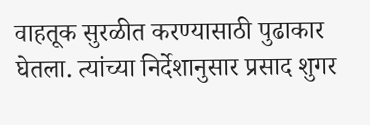वाहतूक सुरळीत करण्यासाठी पुढाकार घेतला. त्यांच्या निर्देशानुसार प्रसाद शुगर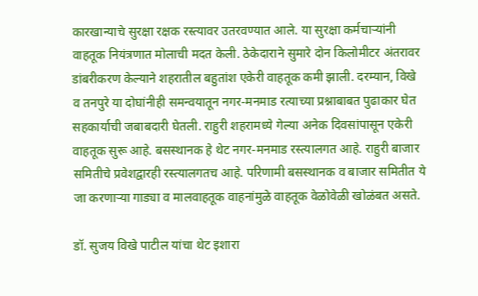कारखान्याचे सुरक्षा रक्षक रस्त्यावर उतरवण्यात आले. या सुरक्षा कर्मचाऱ्यांनी वाहतूक नियंत्रणात मोलाची मदत केली. ठेकेदाराने सुमारे दोन किलोमीटर अंतरावर डांबरीकरण केल्याने शहरातील बहुतांश एकेरी वाहतूक कमी झाली. दरम्यान, विखे व तनपुरे या दोघांनीही समन्वयातून नगर-मनमाड रत्याच्या प्रश्नाबाबत पुढाकार घेत सहकार्याची जबाबदारी घेतली. राहुरी शहरामध्ये गेल्या अनेक दिवसांपासून एकेरी वाहतूक सुरू आहे. बसस्थानक हे थेट नगर-मनमाड रस्त्यालगत आहे. राहुरी बाजार समितीचे प्रवेशद्वारही रस्त्यालगतच आहे. परिणामी बसस्थानक व बाजार समितीत ये जा करणाऱ्या गाड्या व मालवाहतूक वाहनांमुळे वाहतूक वेळोवेळी खोळंबत असते.

डॉ. सुजय विखे पाटील यांचा थेट इशारा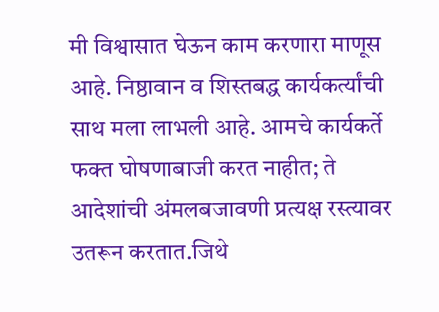मी विश्वासात घेऊन काम करणारा माणूस आहे. निष्ठावान व शिस्तबद्ध कार्यकर्त्यांची साथ मला लाभली आहे. आमचे कार्यकर्ते फक्त घोषणाबाजी करत नाहीत; ते आदेशांची अंमलबजावणी प्रत्यक्ष रस्त्यावर उतरून करतात.जिथे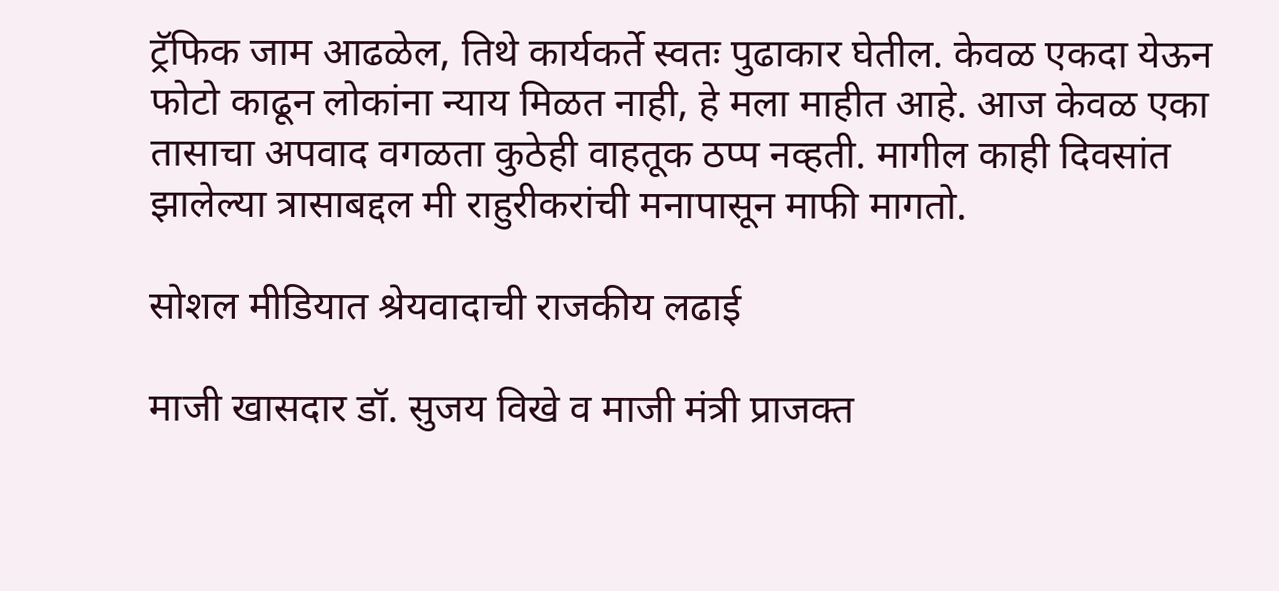ट्रॅफिक जाम आढळेल, तिथे कार्यकर्ते स्वतः पुढाकार घेतील. केवळ एकदा येऊन फोटो काढून लोकांना न्याय मिळत नाही, हे मला माहीत आहे. आज केवळ एका तासाचा अपवाद वगळता कुठेही वाहतूक ठप्प नव्हती. मागील काही दिवसांत झालेल्या त्रासाबद्दल मी राहुरीकरांची मनापासून माफी मागतो.

सोशल मीडियात श्रेयवादाची राजकीय लढाई

माजी खासदार डॉ. सुजय विखे व माजी मंत्री प्राजक्त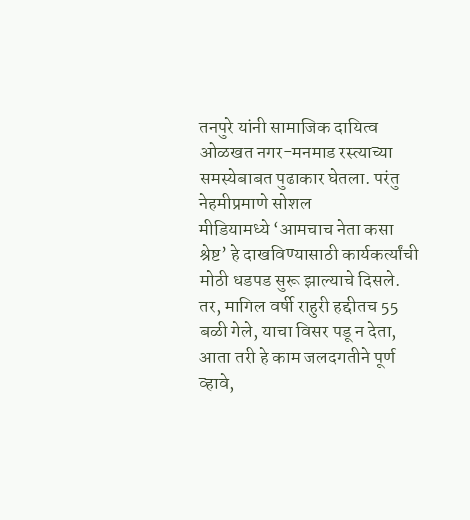तनपुरे यांनी सामाजिक दायित्व ओळखत नगर-मनमाड रस्त्याच्या समस्येबाबत पुढाकार घेतला. परंतु नेहमीप्रमाणे सोशल मीडियामध्ये ‌‘आमचाच नेता कसा श्रेष्ट‌’ हे दाखविण्यासाठी कार्यकर्त्यांची मोठी धडपड सुरू झाल्याचे दिसले. तर, मागिल वर्षी राहुरी हद्दीतच 55 बळी गेले, याचा विसर पडू न देता, आता तरी हे काम जलदगतीने पूर्ण व्हावे,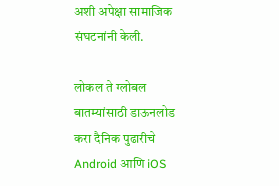अशी अपेक्षा सामाजिक संघटनांनी केली.

लोकल ते ग्लोबल बातम्यांसाठी डाऊनलोड करा दैनिक पुढारीचे Android आणि iOS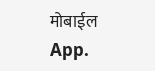मोबाईल App.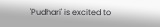'Pudhari' is excited to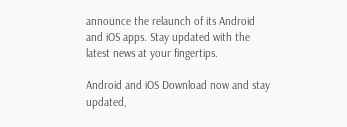announce the relaunch of its Android and iOS apps. Stay updated with the latest news at your fingertips.

Android and iOS Download now and stay updated,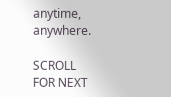anytime, anywhere.

SCROLL FOR NEXT